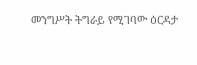መንግሥት ትግራይ የሚገባው ዕርዳታ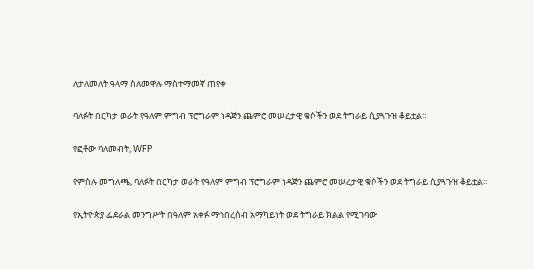ለታለመለት ዓላማ ስለመዋሉ ማስተማመኛ ጠየቀ

ባለፉት በርካታ ወራት የዓለም ምግብ ፕሮግራም ነዳጅን ጨምሮ መሠረታዊ ቁሶችን ወደ ትግራይ ሲያጓጉዝ ቆይቷል።

የፎቶው ባለመብት, WFP

የምስሉ መግለጫ, ባለፉት በርካታ ወራት የዓለም ምግብ ፕሮግራም ነዳጅን ጨምሮ መሠረታዊ ቁሶችን ወደ ትግራይ ሲያጓጉዝ ቆይቷል።

የኢትዮጵያ ፌደራል መንግሥት በዓለም አቀፉ ማኅበረሰብ አማካይነት ወደ ትግራይ ክልል የሚገባው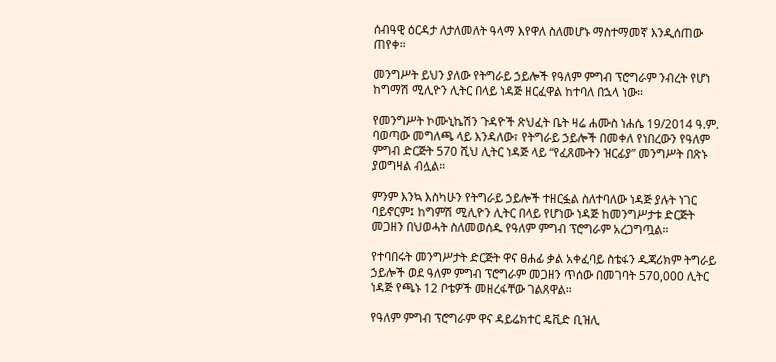ሰብዓዊ ዕርዳታ ለታለመለት ዓላማ እየዋለ ስለመሆኑ ማስተማመኛ እንዲሰጠው ጠየቀ።

መንግሥት ይህን ያለው የትግራይ ኃይሎች የዓለም ምግብ ፕሮግራም ንብረት የሆነ ከግማሽ ሚሊዮን ሊትር በላይ ነዳጅ ዘርፈዋል ከተባለ በኋላ ነው።

የመንግሥት ኮሙኒኬሽን ጉዳዮች ጽህፈት ቤት ዛሬ ሐሙስ ነሐሴ 19/2014 ዓ.ም. ባወጣው መግለጫ ላይ እንዳለው፣ የትግራይ ኃይሎች በመቀለ የነበረውን የዓለም ምግብ ድርጅት 570 ሺህ ሊትር ነዳጅ ላይ “የፈጸሙትን ዝርፊያ” መንግሥት በጽኑ ያወግዛል ብሏል።

ምንም እንኳ እስካሁን የትግራይ ኃይሎች ተዘርፏል ስለተባለው ነዳጅ ያሉት ነገር ባይኖርም፤ ከግምሽ ሚሊዮን ሊትር በላይ የሆነው ነዳጅ ከመንግሥታቱ ድርጅት መጋዘን በህወሓት ስለመወሰዱ የዓለም ምግብ ፕሮግራም አረጋግጧል።

የተባበሩት መንግሥታት ድርጅት ዋና ፀሐፊ ቃል አቀፈባይ ስቴፋን ዱጃሪክም ትግራይ ኃይሎች ወደ ዓለም ምግብ ፕሮግራም መጋዘን ጥሰው በመገባት 570,000 ሊትር ነዳጅ የጫኑ 12 ቦቴዎች መዘረፋቸው ገልጸዋል።

የዓለም ምግብ ፕሮግራም ዋና ዳይሬክተር ዴቪድ ቢዝሊ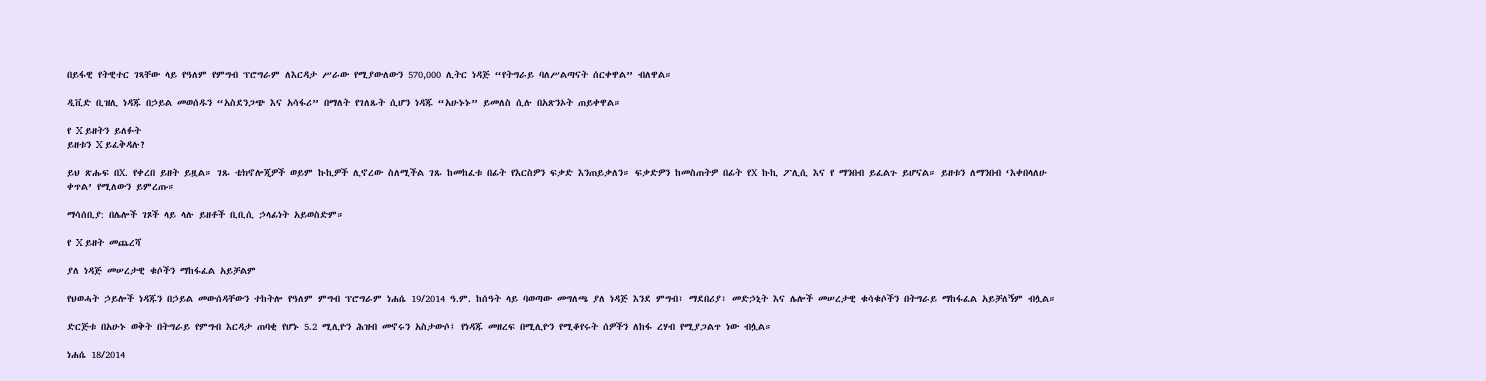በይፋዊ የትዊተር ገጻቸው ላይ የዓለም የምግብ ፕሮግራም ለእርዳታ ሥራው የሚያውለውን 570,000 ሊትር ነዳጅ “የትግራይ ባለሥልጣናት ሰርቀዋል” ብለዋል።

ዲቪድ ቢዝሊ ነዳጁ በኃይል መወሰዱን “አስደንጋጭ እና አሳፋሪ” በማለት የገለጹት ሲሆን ነዳጁ “አሁኑኑ” ይመለስ ሲሉ በአጽንኦት ጠይቀዋል።

የ X ይዘትን ይለፉት
ይዘቱን X ይፈቅዳሉ?

ይህ ጽሑፍ በX. የቀረበ ይዘት ይዟል። ገጹ ቴክኖሎጂዎች ወይም ኩኪዎች ሊኖረው ስለሚችል ገጹ ከመከፈቱ በፊት የእርስዎን ፍቃድ እንጠይቃለን። ፍቃድዎን ከመስጠትዎ በፊት የX ኩኪ ፖሊሲ እና የ ማንበብ ይፈልጉ ይሆናል። ይዘቱን ለማንበብ ‘እቀበላለሁ ቀጥል’ የሚለውን ይምረጡ።

ማሳሰቢያ: በሌሎች ገጾች ላይ ላሉ ይዘቶች ቢቢሲ ኃላፊነት አይወስድም።

የ X ይዘት መጨረሻ

ያለ ነዳጅ መሠረታዊ ቁሶችን ማከፋፈል አይቻልም

የህወሓት ኃይሎች ነዳጁን በኃይል መውሰዳቸውን ተከትሎ የዓለም ምግብ ፕሮግራም ነሐሴ 19/2014 ዓ.ም. ከሰዓት ላይ ባወጣው መግለጫ ያለ ነዳጅ እንደ ምግብ፣ ማደበሪያ፣ መድኃኒት እና ሌሎች መሠረታዊ ቁሳቁሶችን በትግራይ ማከፋፈል አይቻለኝም ብሏል።

ድርጅቱ በአሁኑ ወቅት በትግራይ የምግብ እርዳታ ጠባቂ የሆኑ 5.2 ሚሊዮን ሕዝብ መኖሩን አስታውሶ፤ የነዳጁ መዘረፍ በሚሊዮን የሚቆየሩት ሰዎችን ለከፋ ረሃብ የሚያጋልጥ ነው ብሏል።

ነሐሴ 18/2014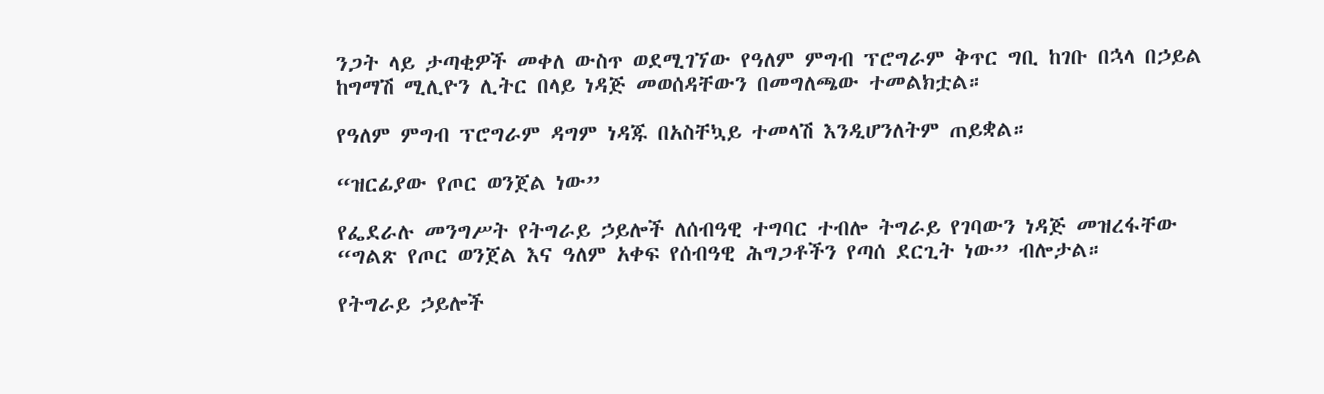ንጋት ላይ ታጣቂዎች መቀለ ውስጥ ወደሚገኘው የዓለም ምግብ ፕሮግራም ቅጥር ግቢ ከገቡ በኋላ በኃይል ከግማሽ ሚሊዮን ሊትር በላይ ነዳጅ መወሰዳቸውን በመግለጫው ተመልክቷል።

የዓለም ምግብ ፕሮግራም ዳግም ነዳጁ በአስቸኳይ ተመላሽ እንዲሆንለትም ጠይቋል።

“ዝርፊያው የጦር ወንጀል ነው”

የፌደራሉ መንግሥት የትግራይ ኃይሎች ለሰብዓዊ ተግባር ተብሎ ትግራይ የገባውን ነዳጅ መዝረፋቸው “ግልጽ የጦር ወንጀል እና ዓለም አቀፍ የሰብዓዊ ሕግጋቶችን የጣሰ ደርጊት ነው” ብሎታል።

የትግራይ ኃይሎች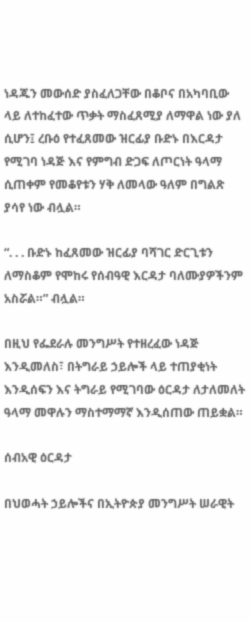ነዳጁን መውሰድ ያስፈለጋቸው በቆቦና በአካባቢው ላይ ለተከፈተው ጥቃት ማስፈጸሚያ ለማዋል ነው ያለ ሲሆን፤ ረቡዕ የተፈጸመው ዝርፊያ ቡድኑ በእርዳታ የሚገባ ነዳጅ እና የምግብ ድጋፍ ለጦርነት ዓላማ ሲጠቀም የመቆየቱን ሃቅ ለመላው ዓለም በግልጽ ያሳየ ነው ብሏል።

“. . . ቡድኑ ከፈጸመው ዝርፊያ ባሻገር ድርጊቱን ለማስቆም የሞከሩ የሰብዓዊ እርዳታ ባለሙያዎችንም አስሯል።” ብሏል።

በዚህ የፌደራሉ መንግሥት የተዘረፈው ነዳጅ እንዲመለስ፣ በትግራይ ኃይሎች ላይ ተጠያቂነት እንዲሰፍን እና ትግራይ የሚገባው ዕርዳታ ለታለመለት ዓላማ መዋሉን ማስተማማኛ እንዲሰጠው ጠይቋል።

ሰብአዊ ዕርዳታ

በህወሓት ኃይሎችና በኢትዮጵያ መንግሥት ሠራዊት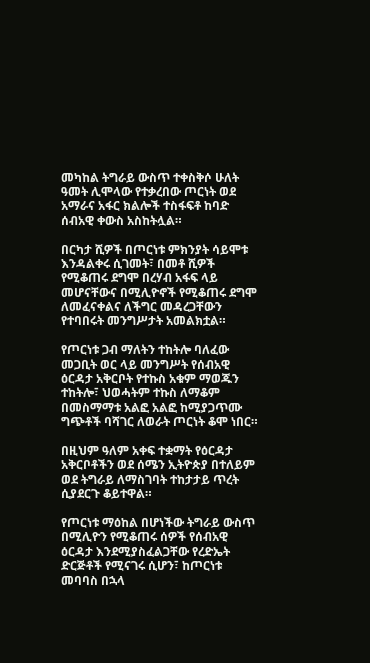መካከል ትግራይ ውስጥ ተቀስቅሶ ሁለት ዓመት ሊሞላው የተቃረበው ጦርነት ወደ አማራና አፋር ክልሎች ተስፋፍቶ ከባድ ሰብአዊ ቀውስ አስከትሏል።

በርካታ ሺዎች በጦርነቱ ምክንያት ሳይሞቱ እንዳልቀሩ ሲገመት፣ በመቶ ሺዎች የሚቆጠሩ ደግሞ በረሃብ አፋፍ ላይ መሆናቸውና በሚሊዮኖች የሚቆጠሩ ደግሞ ለመፈናቀልና ለችግር መዳረጋቸውን የተባበሩት መንግሥታት አመልክቷል።

የጦርነቱ ጋብ ማለትን ተከትሎ ባለፈው መጋቢት ወር ላይ መንግሥት የሰብአዊ ዕርዳታ አቅርቦት የተኩስ አቁም ማወጁን ተከትሎ፣ ህወሓትም ተኩስ ለማቆም በመስማማቱ አልፎ አልፎ ከሚያጋጥሙ ግጭቶች ባሻገር ለወራት ጦርነት ቆሞ ነበር።

በዚህም ዓለም አቀፍ ተቋማት የዕርዳታ አቅርቦቶችን ወደ ሰሜን ኢትዮጵያ በተለይም ወደ ትግራይ ለማስገባት ተከታታይ ጥረት ሲያደርጉ ቆይተዋል።

የጦርነቱ ማዕከል በሆነችው ትግራይ ውስጥ በሚሊዮን የሚቆጠሩ ሰዎች የሰብአዊ ዕርዳታ እንደሚያስፈልጋቸው የረድኤት ድርጅቶች የሚናገሩ ሲሆን፣ ከጦርነቱ መባባስ በኋላ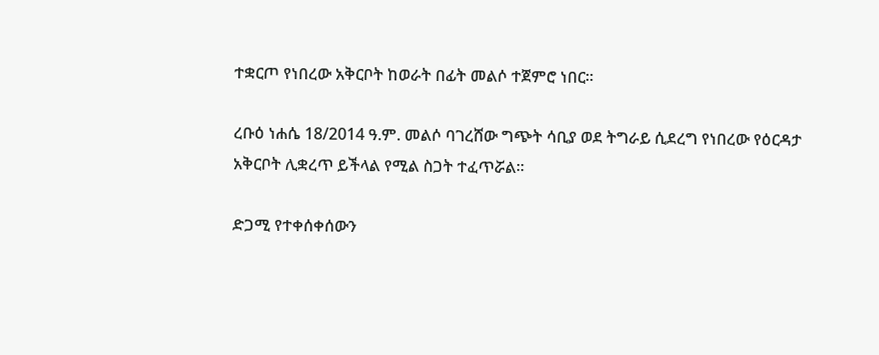ተቋርጦ የነበረው አቅርቦት ከወራት በፊት መልሶ ተጀምሮ ነበር።

ረቡዕ ነሐሴ 18/2014 ዓ.ም. መልሶ ባገረሸው ግጭት ሳቢያ ወደ ትግራይ ሲደረግ የነበረው የዕርዳታ አቅርቦት ሊቋረጥ ይችላል የሚል ስጋት ተፈጥሯል።

ድጋሚ የተቀሰቀሰውን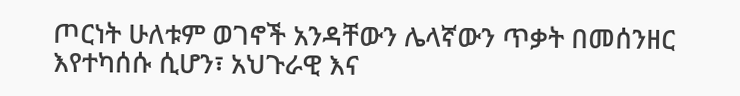ጦርነት ሁለቱም ወገኖች አንዳቸውን ሌላኛውን ጥቃት በመሰንዘር እየተካሰሱ ሲሆን፣ አህጉራዊ እና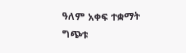ዓለም አቀፍ ተቋማት ግጭቱ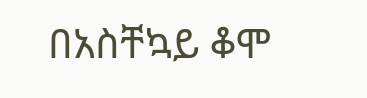በአስቸኳይ ቆሞ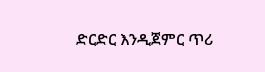ድርድር እንዲጀምር ጥሪ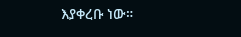እያቀረቡ ነው።